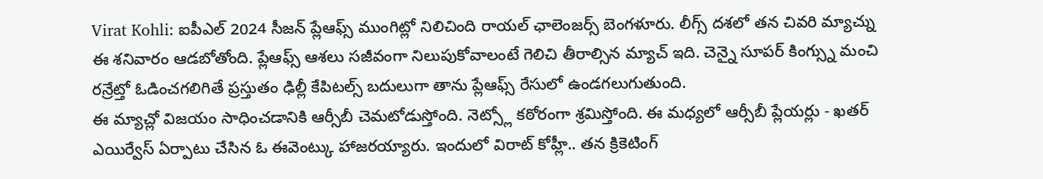Virat Kohli: ఐపీఎల్ 2024 సీజన్ ప్లేఆఫ్స్ ముంగిట్లో నిలిచింది రాయల్ ఛాలెంజర్స్ బెంగళూరు. లీగ్స్ దశలో తన చివరి మ్యాచ్ను ఈ శనివారం ఆడబోతోంది. ప్లేఆఫ్స్ ఆశలు సజీవంగా నిలుపుకోవాలంటే గెలిచి తీరాల్సిన మ్యాచ్ ఇది. చెన్నై సూపర్ కింగ్స్ను మంచి రన్రేట్తో ఓడించగలిగితే ప్రస్తుతం ఢిల్లీ కేపిటల్స్ బదులుగా తాను ప్లేఆఫ్స్ రేసులో ఉండగలుగుతుంది.
ఈ మ్యాచ్లో విజయం సాధించడానికి ఆర్సీబీ చెమటోడుస్తోంది. నెట్స్లో కఠోరంగా శ్రమిస్తోంది. ఈ మధ్యలో ఆర్సీబీ ప్లేయర్లు - ఖతర్ ఎయిర్వేస్ ఏర్పాటు చేసిన ఓ ఈవెంట్కు హాజరయ్యారు. ఇందులో విరాట్ కోహ్లీ.. తన క్రికెటింగ్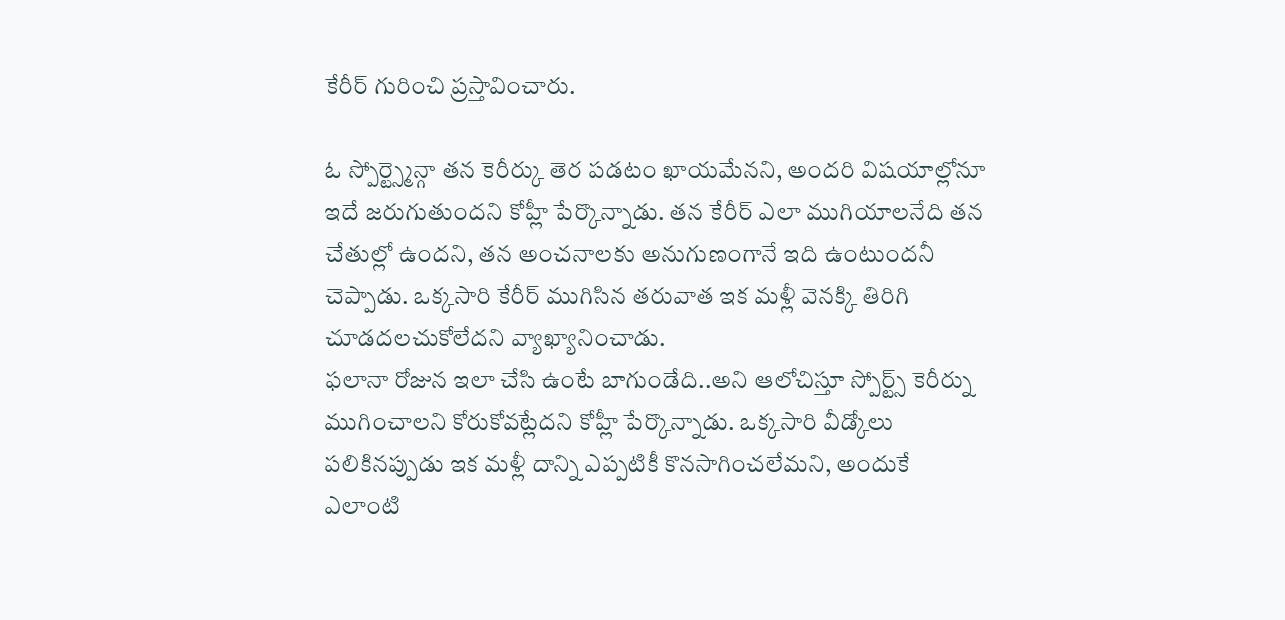కేరీర్ గురించి ప్రస్తావించారు.

ఓ స్పోర్ట్స్మెన్గా తన కెరీర్కు తెర పడటం ఖాయమేనని, అందరి విషయాల్లోనూ ఇదే జరుగుతుందని కోహ్లీ పేర్కొన్నాడు. తన కేరీర్ ఎలా ముగియాలనేది తన చేతుల్లో ఉందని, తన అంచనాలకు అనుగుణంగానే ఇది ఉంటుందనీ చెప్పాడు. ఒక్కసారి కేరీర్ ముగిసిన తరువాత ఇక మళ్లీ వెనక్కి తిరిగి చూడదలచుకోలేదని వ్యాఖ్యానించాడు.
ఫలానా రోజున ఇలా చేసి ఉంటే బాగుండేది..అని ఆలోచిస్తూ స్పోర్ట్స్ కెరీర్ను ముగించాలని కోరుకోవట్లేదని కోహ్లీ పేర్కొన్నాడు. ఒక్కసారి వీడ్కోలు పలికినప్పుడు ఇక మళ్లీ దాన్ని ఎప్పటికీ కొనసాగించలేమని, అందుకే ఎలాంటి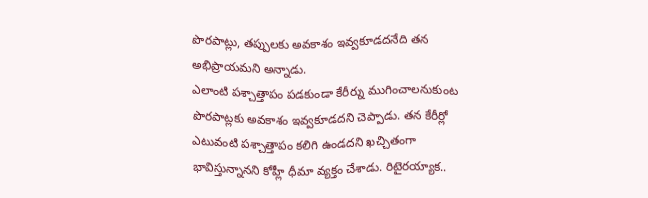పొరపాట్లు, తప్పులకు అవకాశం ఇవ్వకూడదనేది తన అభిప్రాయమని అన్నాడు.
ఎలాంటి పశ్చాత్తాపం పడకుండా కేరీర్ను ముగించాలనుకుంట పొరపాట్లకు అవకాశం ఇవ్వకూడదని చెప్పాడు. తన కేరీర్లో ఎటువంటి పశ్చాత్తాపం కలిగి ఉండదని ఖచ్చితంగా భావిస్తున్నానని కోహ్లీ ధీమా వ్యక్తం చేశాడు. రిటైరయ్యాక..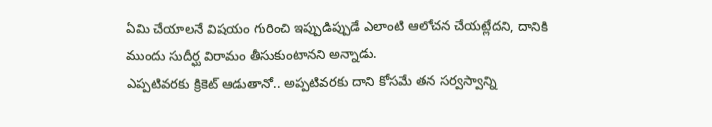ఏమి చేయాలనే విషయం గురించి ఇప్పుడిప్పుడే ఎలాంటి ఆలోచన చేయట్లేదని, దానికి ముందు సుదీర్ఘ విరామం తీసుకుంటానని అన్నాడు.
ఎప్పటివరకు క్రికెట్ ఆడుతానో.. అప్పటివరకు దాని కోసమే తన సర్వస్వాన్ని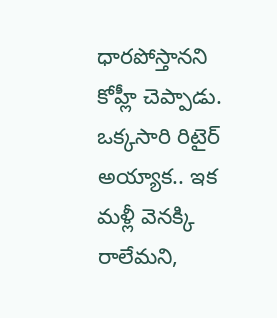ధారపోస్తానని కోహ్లీ చెప్పాడు. ఒక్కసారి రిటైర్ అయ్యాక.. ఇక మళ్లీ వెనక్కి రాలేమని,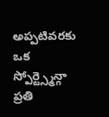అప్పటివరకు ఒక స్పోర్ట్స్మెన్గా ప్రతి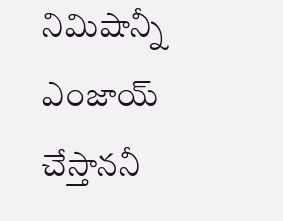నిమిషాన్నీ ఎంజాయ్ చేస్తాననీ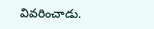వివరించాడు.